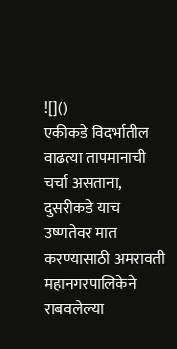![]()
एकीकडे विदर्भातील वाढत्या तापमानाची चर्चा असताना, दुसरीकडे याच उष्णतेवर मात करण्यासाठी अमरावती महानगरपालिकेने राबवलेल्या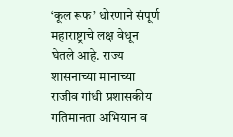‘कूल रूफ’ धोरणाने संपूर्ण महाराष्ट्राचे लक्ष वेधून घेतले आहे. राज्य शासनाच्या मानाच्या राजीव गांधी प्रशासकीय गतिमानता अभियान व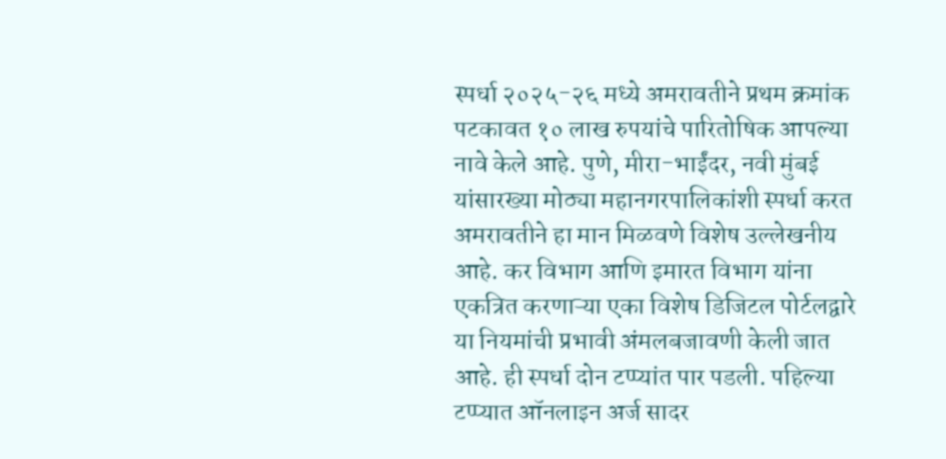स्पर्धा २०२५-२६ मध्ये अमरावतीने प्रथम क्रमांक पटकावत १० लाख रुपयांचे पारितोषिक आपल्या नावे केले आहे. पुणे, मीरा-भाईंदर, नवी मुंबई यांसारख्या मोठ्या महानगरपालिकांशी स्पर्धा करत अमरावतीने हा मान मिळवणे विशेष उल्लेखनीय आहे. कर विभाग आणि इमारत विभाग यांना एकत्रित करणाऱ्या एका विशेष डिजिटल पोर्टलद्वारे या नियमांची प्रभावी अंमलबजावणी केली जात आहे. ही स्पर्धा दोन टप्प्यांत पार पडली. पहिल्या टप्प्यात ऑनलाइन अर्ज सादर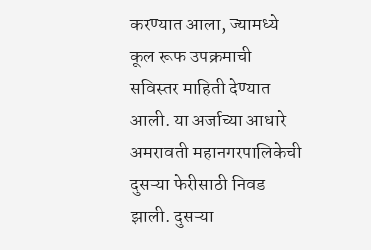करण्यात आला, ज्यामध्ये कूल रूफ उपक्रमाची सविस्तर माहिती देण्यात आली. या अर्जाच्या आधारे अमरावती महानगरपालिकेची दुसऱ्या फेरीसाठी निवड झाली. दुसऱ्या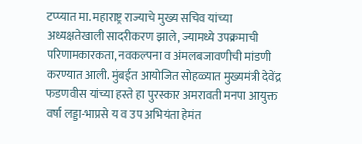टप्प्यात मा. महाराष्ट्र राज्याचे मुख्य सचिव यांच्या अध्यक्षतेखाली सादरीकरण झाले, ज्यामध्ये उपक्रमाची परिणामकारकता, नवकल्पना व अंमलबजावणीची मांडणी करण्यात आली. मुंबईत आयोजित सोहळ्यात मुख्यमंत्री देवेंद्र फडणवीस यांच्या हस्ते हा पुरस्कार अमरावती मनपा आयुक्त वर्षा लड्डा-भाप्रसे य व उप अभियंता हेमंत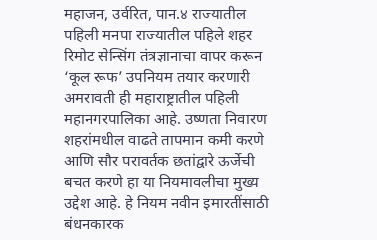महाजन, उर्वरित, पान.४ राज्यातील पहिली मनपा राज्यातील पहिले शहर रिमोट सेन्सिंग तंत्रज्ञानाचा वापर करून ‘कूल रूफ’ उपनियम तयार करणारी अमरावती ही महाराष्ट्रातील पहिली महानगरपालिका आहे. उष्णता निवारण शहरांमधील वाढते तापमान कमी करणे आणि सौर परावर्तक छतांद्वारे ऊर्जेची बचत करणे हा या नियमावलीचा मुख्य उद्देश आहे. हे नियम नवीन इमारतींसाठी बंधनकारक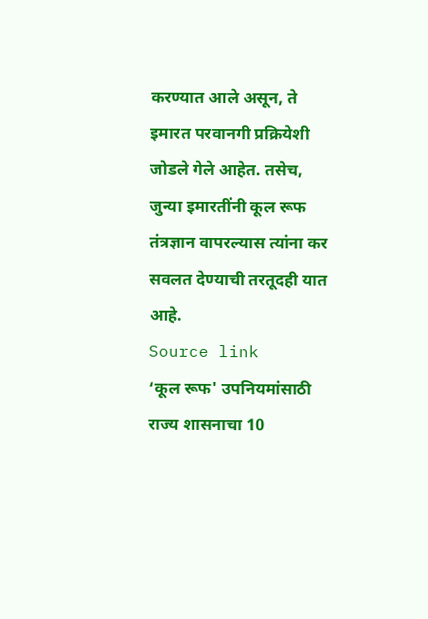करण्यात आले असून, ते इमारत परवानगी प्रक्रियेशी जोडले गेले आहेत. तसेच, जुन्या इमारतींनी कूल रूफ तंत्रज्ञान वापरल्यास त्यांना कर सवलत देण्याची तरतूदही यात आहे.
Source link
‘कूल रूफ' उपनियमांसाठी राज्य शासनाचा 10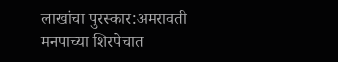लाखांचा पुरस्कार:अमरावती मनपाच्या शिरपेचात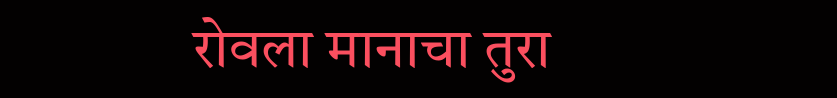रोवला मानाचा तुरा